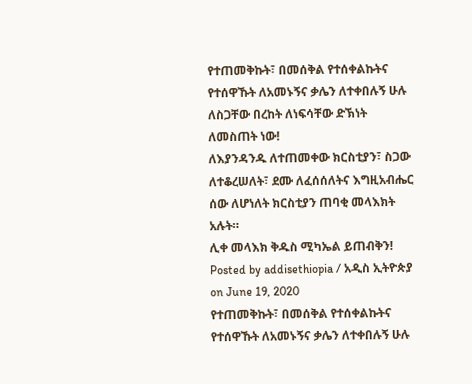የተጠመቅኩት፣ በመሰቅል የተሰቀልኩትና የተሰዋኹት ለአመኑኝና ቃሌን ለተቀበሉኝ ሁሉ ለስጋቸው በረከት ለነፍሳቸው ድኽነት ለመስጠት ነው!
ለእያንዳንዱ ለተጠመቀው ክርስቲያን፣ ስጋው ለተቆረሠለት፣ ደሙ ለፈሰሰለትና እግዚአብሔር ሰው ለሆነለት ክርስቲያን ጠባቂ መላእክት አሉት።
ሊቀ መላእክ ቅዱስ ሚካኤል ይጠብቅን!
Posted by addisethiopia / አዲስ ኢትዮጵያ on June 19, 2020
የተጠመቅኩት፣ በመሰቅል የተሰቀልኩትና የተሰዋኹት ለአመኑኝና ቃሌን ለተቀበሉኝ ሁሉ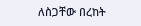ለስጋቸው በረከት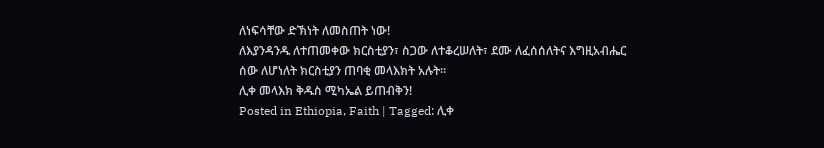ለነፍሳቸው ድኽነት ለመስጠት ነው!
ለእያንዳንዱ ለተጠመቀው ክርስቲያን፣ ስጋው ለተቆረሠለት፣ ደሙ ለፈሰሰለትና እግዚአብሔር ሰው ለሆነለት ክርስቲያን ጠባቂ መላእክት አሉት።
ሊቀ መላእክ ቅዱስ ሚካኤል ይጠብቅን!
Posted in Ethiopia, Faith | Tagged: ሊቀ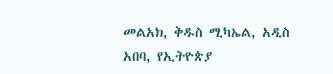መልአክ, ቅዱስ ሚካኤል, አዲስ አበባ, የኢትዮጵያ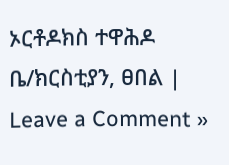ኦርቶዶክስ ተዋሕዶ ቤ/ክርስቲያን, ፀበል | Leave a Comment »